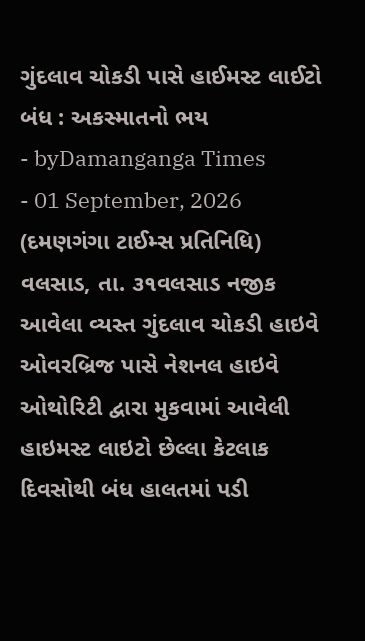ગુંદલાવ ચોકડી પાસે હાઈમસ્ટ લાઈટો બંધ : અકસ્માતનો ભય
- byDamanganga Times
- 01 September, 2026
(દમણગંગા ટાઈમ્સ પ્રતિનિધિ)
વલસાડ, તા. ૩૧વલસાડ નજીક આવેલા વ્યસ્ત ગુંદલાવ ચોકડી હાઇવે ઓવરબ્રિજ પાસે નેશનલ હાઇવે ઓથોરિટી દ્વારા મુકવામાં આવેલી હાઇમસ્ટ લાઇટો છેલ્લા કેટલાક દિવસોથી બંધ હાલતમાં પડી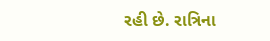રહી છે. રાત્રિના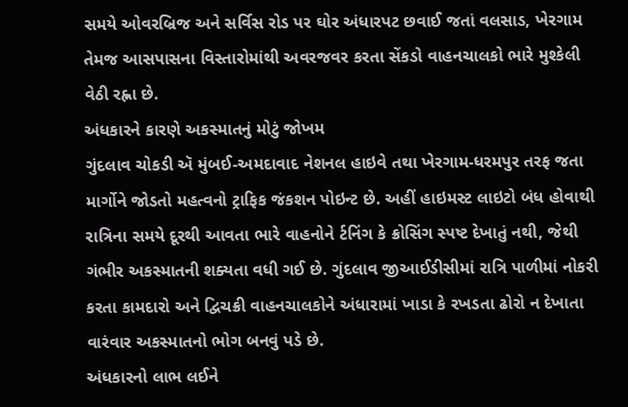સમયે ઓવરબ્રિજ અને સર્વિસ રોડ પર ઘોર અંધારપટ છવાઈ જતાં વલસાડ, ખેરગામ તેમજ આસપાસના વિસ્તારોમાંથી અવરજવર કરતા સેંકડો વાહનચાલકો ભારે મુશ્કેલી વેઠી રહ્ના છે.
અંધકારને કારણે અકસ્માતનું મોટું જોખમ
ગુંદલાવ ચોકડી ઍ મુંબઈ-અમદાવાદ નેશનલ હાઇવે તથા ખેરગામ-ધરમપુર તરફ જતા માર્ગોને જોડતો મહત્વનો ટ્રાફિક જંકશન પોઇન્ટ છે. અહીં હાઇમસ્ટ લાઇટો બંધ હોવાથી રાત્રિના સમયે દૂરથી આવતા ભારે વાહનોને ર્ટનિંગ કે ક્રોસિંગ સ્પષ્ટ દેખાતું નથી, જેથી ગંભીર અકસ્માતની શક્યતા વધી ગઈ છે. ગુંદલાવ જીઆઈડીસીમાં રાત્રિ પાળીમાં નોકરી કરતા કામદારો અને દ્વિચક્રી વાહનચાલકોને અંધારામાં ખાડા કે રખડતા ઢોરો ન દેખાતા વારંવાર અકસ્માતનો ભોગ બનવું પડે છે.
અંધકારનો લાભ લઈને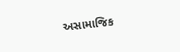અસામાજિક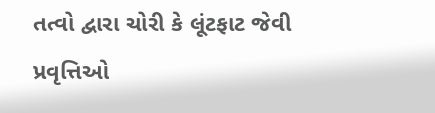તત્વો દ્વારા ચોરી કે લૂંટફાટ જેવી પ્રવૃત્તિઓ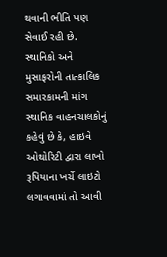થવાની ભીતિ પણ સેવાઈ રહી છે.
સ્થાનિકો અને મુસાફરોની તાત્કાલિક સમારકામની માંગ
સ્થાનિક વાહનચાલકોનું કહેવું છે કે, હાઇવે ઓથોરિટી દ્વારા લાખો રૂપિયાના ખર્ચે લાઇટો લગાવવામાં તો આવી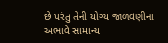છે પરંતુ તેની યોગ્ય જાળવણીના અભાવે સામાન્ય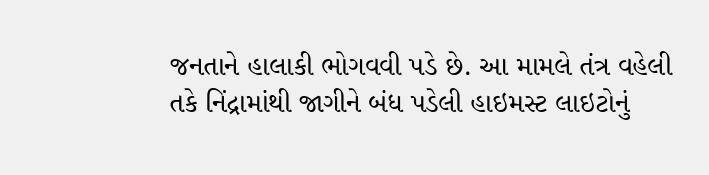જનતાને હાલાકી ભોગવવી પડે છે. આ મામલે તંત્ર વહેલી તકે નિંદ્રામાંથી જાગીને બંધ પડેલી હાઇમસ્ટ લાઇટોનું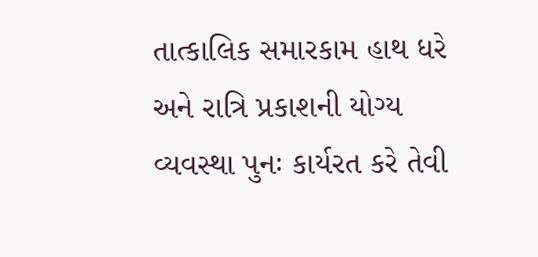તાત્કાલિક સમારકામ હાથ ધરે અને રાત્રિ પ્રકાશની યોગ્ય વ્યવસ્થા પુનઃ કાર્યરત કરે તેવી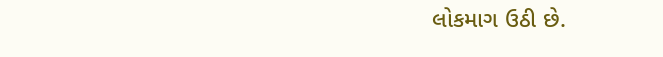લોકમાગ ઉઠી છે.